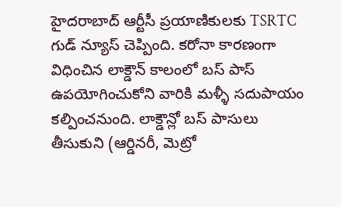హైదరాబాద్ ఆర్టీసీ ప్రయాణికులకు TSRTC గుడ్ న్యూస్ చెప్పింది. కరోనా కారణంగా విధించిన లాక్డౌన్ కాలంలో బస్ పాస్ ఉపయోగించుకోని వారికి మళ్ళీ సదుపాయం కల్పించనుంది. లాక్డౌన్లో బస్ పాసులు తీసుకుని (ఆర్డినరీ, మెట్రో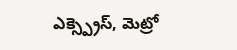ఎక్స్ప్రెస్, మెట్రో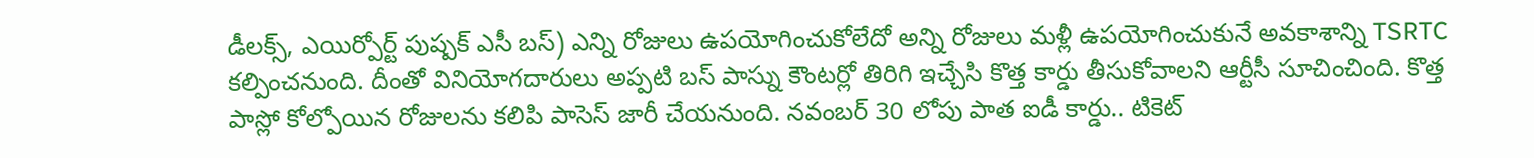డీలక్స్, ఎయిర్పోర్ట్ పుష్పక్ ఎసీ బస్) ఎన్ని రోజులు ఉపయోగించుకోలేదో అన్ని రోజులు మళ్లీ ఉపయోగించుకునే అవకాశాన్ని TSRTC కల్పించనుంది. దీంతో వినియోగదారులు అప్పటి బస్ పాస్ను కౌంటర్లో తిరిగి ఇచ్చేసి కొత్త కార్డు తీసుకోవాలని ఆర్టీసీ సూచించింది. కొత్త పాస్లో కోల్పోయిన రోజులను కలిపి పాసెస్ జారీ చేయనుంది. నవంబర్ 30 లోపు పాత ఐడీ కార్డు.. టికెట్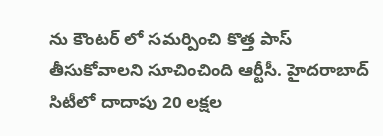ను కౌంటర్ లో సమర్పించి కొత్త పాస్ తీసుకోవాలని సూచించింది ఆర్టీసీ. హైదరాబాద్ సిటీలో దాదాపు 20 లక్షల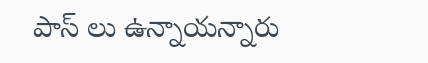పాస్ లు ఉన్నాయన్నారు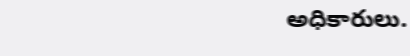అధికారులు.